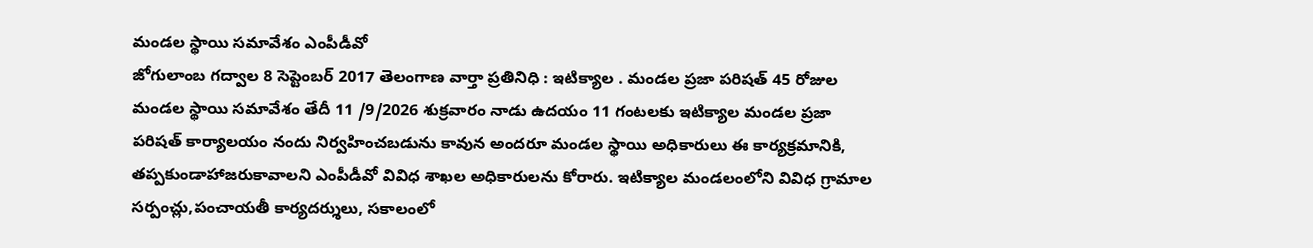మండల స్థాయి సమావేశం ఎంపీడీవో
జోగులాంబ గద్వాల 8 సెప్టెంబర్ 2017 తెలంగాణ వార్తా ప్రతినిధి : ఇటిక్యాల . మండల ప్రజా పరిషత్ 45 రోజుల మండల స్థాయి సమావేశం తేదీ 11 /9/2026 శుక్రవారం నాడు ఉదయం 11 గంటలకు ఇటిక్యాల మండల ప్రజా పరిషత్ కార్యాలయం నందు నిర్వహించబడును కావున అందరూ మండల స్థాయి అధికారులు ఈ కార్యక్రమానికి, తప్పకుండాహాజరుకావాలని ఎంపీడీవో వివిధ శాఖల అధికారులను కోరారు. ఇటిక్యాల మండలంలోని వివిధ గ్రామాల సర్పంచ్లు,పంచాయతీ కార్యదర్శులు, సకాలంలో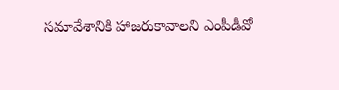సమావేశానికి హాజరుకావాలని ఎంపీడీవో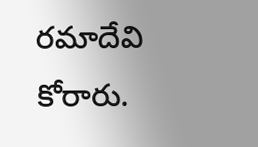రమాదేవి కోరారు.